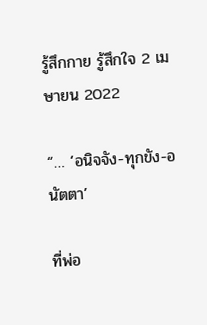รู้สึกกาย รู้สึกใจ 2 เมษายน 2022

“… ‘อนิจจัง-ทุกขัง-อนัตตา’

ที่พ่อ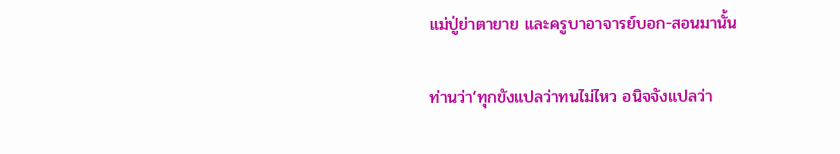แม่ปู่ย่าตายาย และครูบาอาจารย์บอก-สอนมานั้น

ท่านว่า‘ทุกขังแปลว่าทนไม่ไหว อนิจจังแปลว่า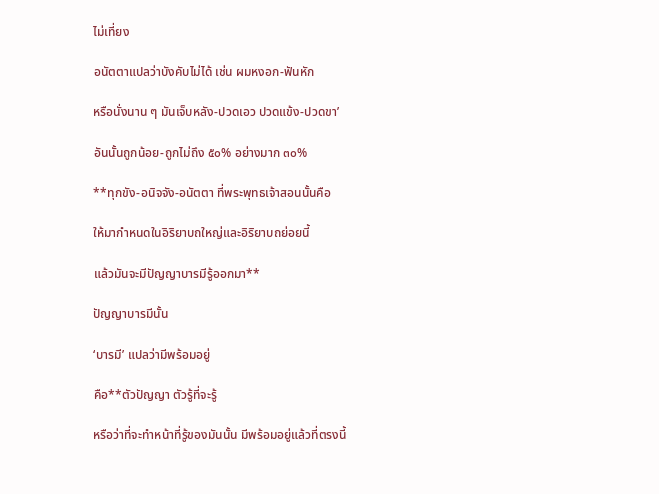ไม่เที่ยง

อนัตตาแปลว่าบังคับไม่ได้ เช่น ผมหงอก-ฟันหัก

หรือนั่งนาน ๆ มันเจ็บหลัง-ปวดเอว ปวดแข้ง-ปวดขา’

อันนั้นถูกน้อย-ถูกไม่ถึง ๕๐% อย่างมาก ๓๐%

**ทุกขัง-อนิจจัง-อนัตตา ที่พระพุทธเจ้าสอนนั้นคือ

ให้มากำหนดในอิริยาบถใหญ่และอิริยาบถย่อยนี้

แล้วมันจะมีปัญญาบารมีรู้ออกมา**

ปัญญาบารมีนั้น

‘บารมี’ แปลว่ามีพร้อมอยู่

คือ**ตัวปัญญา ตัวรู้ที่จะรู้

หรือว่าที่จะทำหน้าที่รู้ของมันนั้น มีพร้อมอยู่แล้วที่ตรงนี้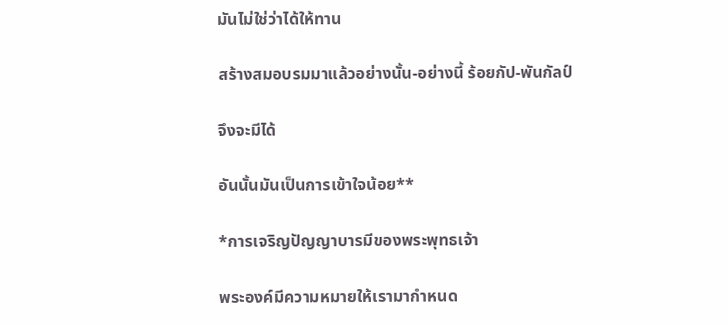มันไม่ใช่ว่าได้ให้ทาน

สร้างสมอบรมมาแล้วอย่างนั้น-อย่างนี้ ร้อยกัป-พันกัลป์

จึงจะมีได้

อันนั้นมันเป็นการเข้าใจน้อย**

*การเจริญปัญญาบารมีของพระพุทธเจ้า

พระองค์มีความหมายให้เรามากำหนด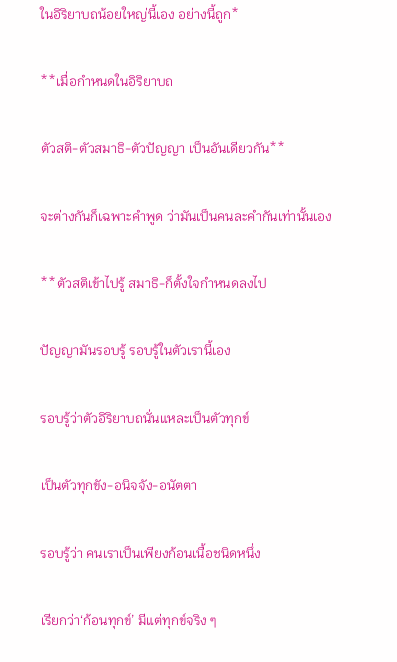ในอิริยาบถน้อยใหญ่นี้เอง อย่างนี้ถูก*

**เมื่อกำหนดในอิริยาบถ

ตัวสติ-ตัวสมาธิ-ตัวปัญญา เป็นอันเดียวกัน**

จะต่างกันก็เฉพาะคำพูด ว่ามันเป็นคนละคำกันเท่านั้นเอง

**ตัวสติเข้าไปรู้ สมาธิ-ก็ตั้งใจกำหนดลงไป

ปัญญามันรอบรู้ รอบรู้ในตัวเรานี้เอง

รอบรู้ว่าตัวอิริยาบถนั่นแหละเป็นตัวทุกข์

เป็นตัวทุกขัง-อนิจจัง-อนัตตา

รอบรู้ว่า คนเราเป็นเพียงก้อนเนื้อชนิดหนึ่ง

เรียกว่า‘ก้อนทุกข์’ มีแต่ทุกข์จริง ๆ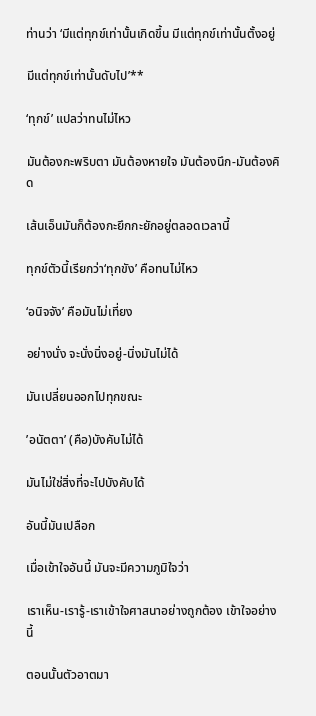ท่านว่า ‘มีแต่ทุกข์เท่านั้นเกิดขึ้น มีแต่ทุกข์เท่านั้นตั้งอยู่

มีแต่ทุกข์เท่านั้นดับไป’**

‘ทุกข์’ แปลว่าทนไม่ไหว

มันต้องกะพริบตา มันต้องหายใจ มันต้องนึก-มันต้องคิด

เส้นเอ็นมันก็ต้องกะยึกกะยักอยู่ตลอดเวลานี้

ทุกข์ตัวนี้เรียกว่า‘ทุกขัง’ คือทนไม่ไหว

‘อนิจจัง’ คือมันไม่เที่ยง

อย่างนั่ง จะนั่งนิ่งอยู่-นิ่งมันไม่ได้

มันเปลี่ยนออกไปทุกขณะ

’อนัตตา’ (คือ)บังคับไม่ได้

มันไม่ใช่สิ่งที่จะไปบังคับได้

อันนี้มันเปลือก

เมื่อเข้าใจอันนี้ มันจะมีความภูมิใจว่า

เราเห็น-เรารู้-เราเข้าใจศาสนาอย่างถูกต้อง เข้าใจอย่างนี้

ตอนนั้นตัวอาตมา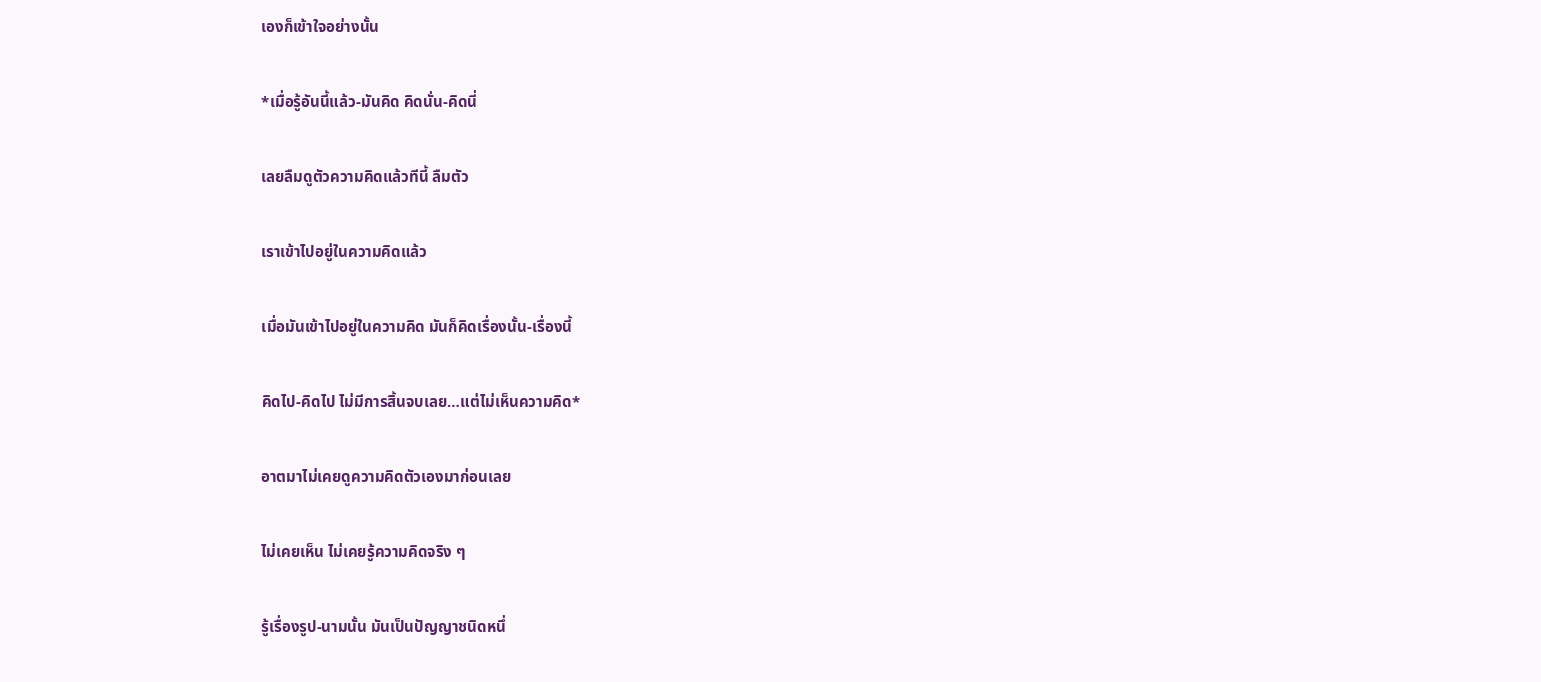เองก็เข้าใจอย่างนั้น

*เมื่อรู้อันนี้แล้ว-มันคิด คิดนั่น-คิดนี่

เลยลืมดูตัวความคิดแล้วทีนี้ ลืมตัว

เราเข้าไปอยู่ในความคิดแล้ว

เมื่อมันเข้าไปอยู่ในความคิด มันก็คิดเรื่องนั้น-เรื่องนี้

คิดไป-คิดไป ไม่มีการสิ้นจบเลย…แต่ไม่เห็นความคิด*

อาตมาไม่เคยดูความคิดตัวเองมาก่อนเลย

ไม่เคยเห็น ไม่เคยรู้ความคิดจริง ๆ

รู้เรื่องรูป-นามนั้น มันเป็นปัญญาชนิดหนึ่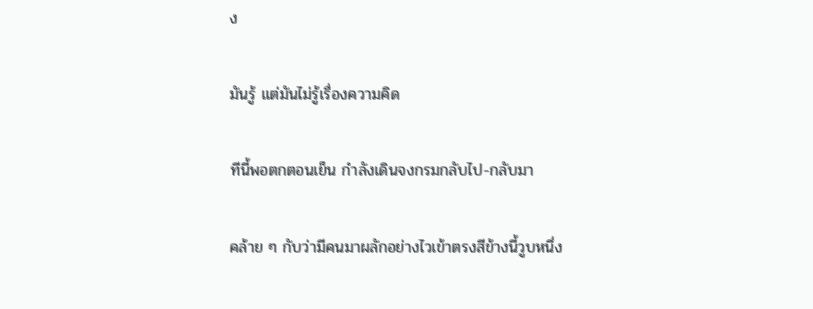ง

มันรู้ แต่มันไม่รู้เรื่องความคิด

ทีนี้พอตกตอนเย็น กำลังเดินจงกรมกลับไป-กลับมา

คล้าย ๆ กับว่ามีคนมาผลักอย่างไวเข้าตรงสีข้างนี้วูบหนึ่ง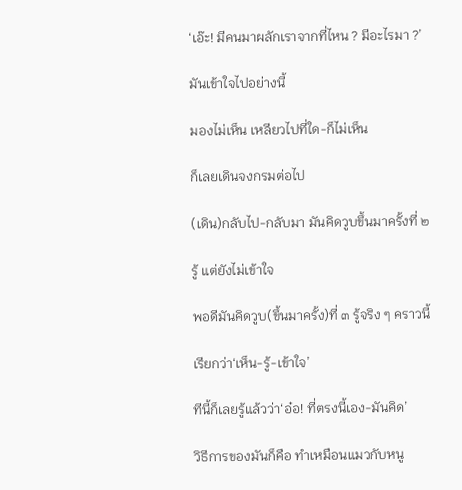‘เอ๊ะ! มีคนมาผลักเราจากที่ไหน ? มีอะไรมา ?’

มันเข้าใจไปอย่างนี้

มองไม่เห็น เหลียวไปที่ใด-ก็ไม่เห็น

ก็เลยเดินจงกรมต่อไป

(เดิน)กลับไป-กลับมา มันคิดวูบขึ้นมาครั้งที่ ๒

รู้ แต่ยังไม่เข้าใจ

พอดีมันคิดวูบ(ขึ้นมาครั้ง)ที่ ๓ รู้จริง ๆ คราวนี้

เรียกว่า‘เห็น-รู้-เข้าใจ’

ทีนี้ก็เลยรู้แล้วว่า‘อ๋อ! ที่ตรงนี้เอง-มันคิด’

วิธีการของมันก็คือ ทำเหมือนแมวกับหนู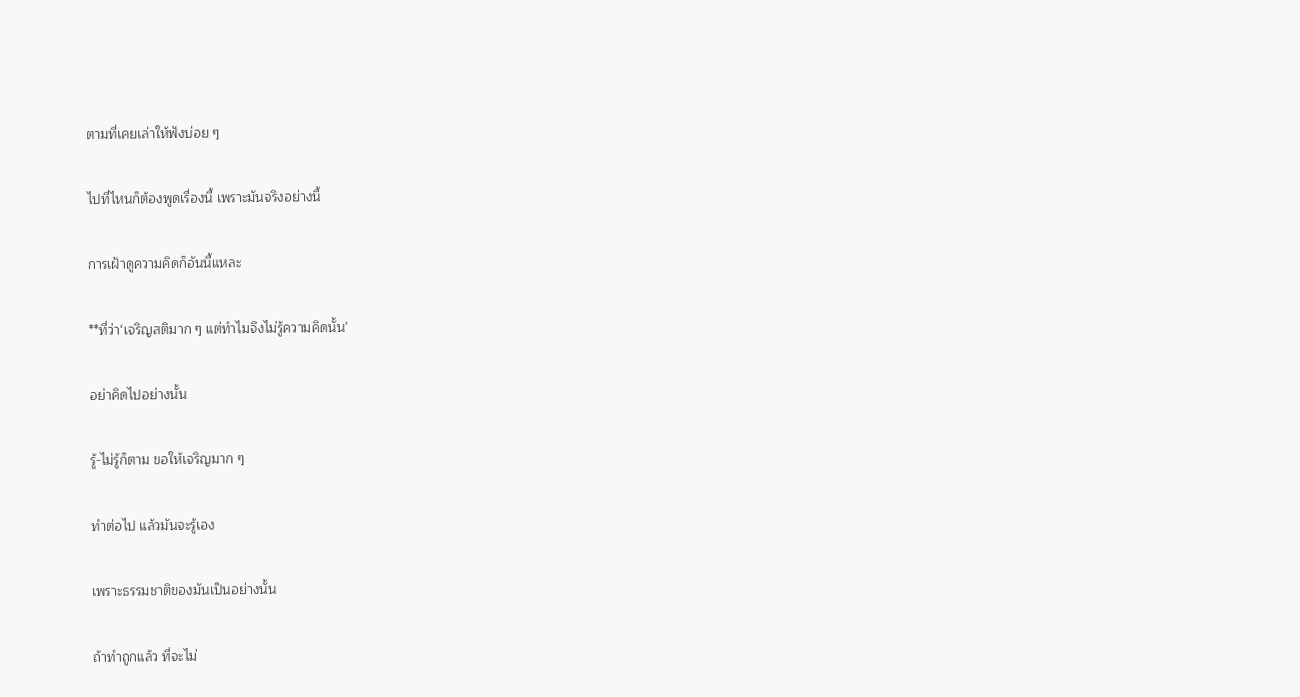ตามที่เคยเล่าให้ฟังบ่อย ๆ

ไปที่ไหนก็ต้องพูดเรื่องนี้ เพราะมันจริงอย่างนี้

การเฝ้าดูความคิดก็อันนี้แหละ

**ที่ว่า‘เจริญสติมาก ๆ แต่ทำไมจึงไม่รู้ความคิดนั้น’

อย่าคิดไปอย่างนั้น

รู้-ไม่รู้ก็ตาม ขอให้เจริญมาก ๆ

ทำต่อไป แล้วมันจะรู้เอง

เพราะธรรมชาติของมันเป็นอย่างนั้น

ถ้าทำถูกแล้ว ที่จะไม่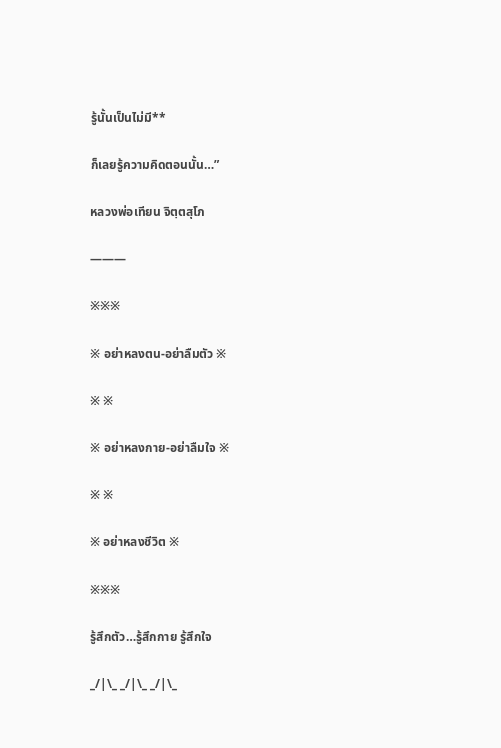รู้นั้นเป็นไม่มี**

ก็เลยรู้ความคิดตอนนั้น…”

หลวงพ่อเทียน จิตฺตสุโภ

———

※※※

※ อย่าหลงตน-อย่าลืมตัว ※

※ ※

※ อย่าหลงกาย-อย่าลืมใจ ※

※ ※

※ อย่าหลงชีวิต ※

※※※

รู้สึกตัว…รู้สึกกาย รู้สึกใจ

_/|\_ _/|\_ _/|\_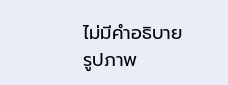ไม่มีคำอธิบายรูปภาพ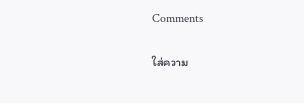Comments

ใส่ความ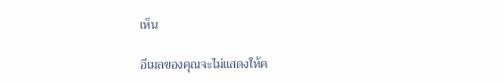เห็น

อีเมลของคุณจะไม่แสดงให้ค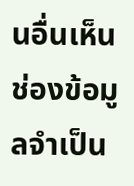นอื่นเห็น ช่องข้อมูลจำเป็น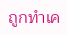ถูกทำเค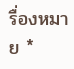รื่องหมาย *